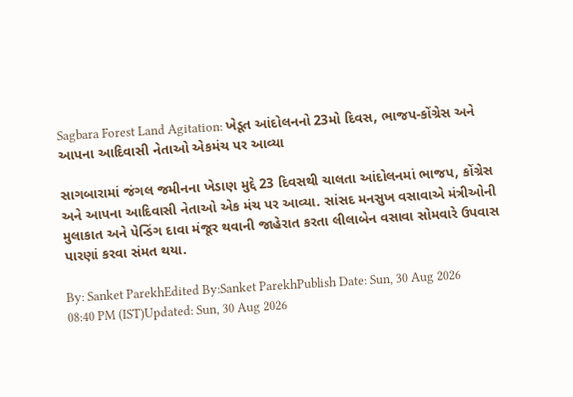Sagbara Forest Land Agitation: ખેડૂત આંદોલનનો 23મો દિવસ, ભાજપ-કોંગ્રેસ અને આપના આદિવાસી નેતાઓ એકમંચ પર આવ્યા

સાગબારામાં જંગલ જમીનના ખેડાણ મુદ્દે 23 દિવસથી ચાલતા આંદોલનમાં ભાજપ, કોંગ્રેસ અને આપના આદિવાસી નેતાઓ એક મંચ પર આવ્યા. સાંસદ મનસુખ વસાવાએ મંત્રીઓની મુલાકાત અને પેન્ડિંગ દાવા મંજૂર થવાની જાહેરાત કરતા લીલાબેન વસાવા સોમવારે ઉપવાસ પારણાં કરવા સંમત થયા.

By: Sanket ParekhEdited By:Sanket ParekhPublish Date: Sun, 30 Aug 2026 08:40 PM (IST)Updated: Sun, 30 Aug 2026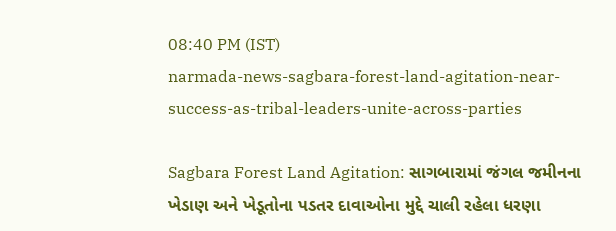08:40 PM (IST)
narmada-news-sagbara-forest-land-agitation-near-success-as-tribal-leaders-unite-across-parties

Sagbara Forest Land Agitation: સાગબારામાં જંગલ જમીનના ખેડાણ અને ખેડૂતોના પડતર દાવાઓના મુદ્દે ચાલી રહેલા ધરણા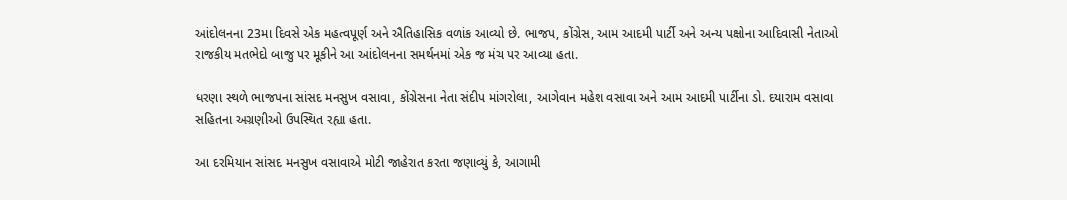આંદોલનના 23મા દિવસે એક મહત્વપૂર્ણ અને ઐતિહાસિક વળાંક આવ્યો છે. ભાજપ, કોંગ્રેસ, આમ આદમી પાર્ટી અને અન્ય પક્ષોના આદિવાસી નેતાઓ રાજકીય મતભેદો બાજુ પર મૂકીને આ આંદોલનના સમર્થનમાં એક જ મંચ પર આવ્યા હતા.

ધરણા સ્થળે ભાજપના સાંસદ મનસુખ વસાવા, કોંગ્રેસના નેતા સંદીપ માંગરોલા, આગેવાન મહેશ વસાવા અને આમ આદમી પાર્ટીના ડો. દયારામ વસાવા સહિતના અગ્રણીઓ ઉપસ્થિત રહ્યા હતા.

આ દરમિયાન સાંસદ મનસુખ વસાવાએ મોટી જાહેરાત કરતા જણાવ્યું કે, આગામી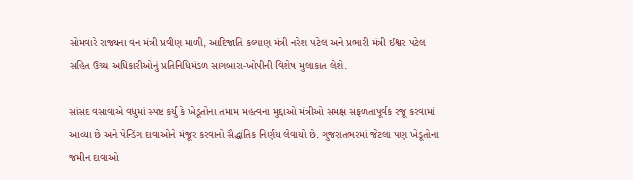સોમવારે રાજ્યના વન મંત્રી પ્રવીણ માળી, આદિજાતિ કલ્યાણ મંત્રી નરેશ પટેલ અને પ્રભારી મંત્રી ઈશ્વર પટેલ સહિત ઉચ્ચ અધિકારીઓનું પ્રતિનિધિમંડળ સાગબારા-ખોપીની વિશેષ મુલાકાત લેશે.

સાંસદ વસાવાએ વધુમાં સ્પષ્ટ કર્યું કે ખેડૂતોના તમામ મહત્વના મુદ્દાઓ મંત્રીઓ સમક્ષ સફળતાપૂર્વક રજૂ કરવામાં આવ્યા છે અને પેન્ડિંગ દાવાઓને મંજૂર કરવાનો સૈદ્ધાંતિક નિર્ણય લેવાયો છે. ગુજરાતભરમાં જેટલા પણ ખેડૂતોના જમીન દાવાઓ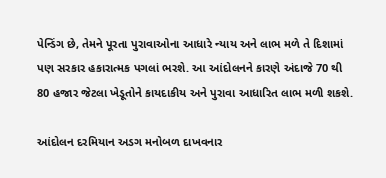પેન્ડિંગ છે, તેમને પૂરતા પુરાવાઓના આધારે ન્યાય અને લાભ મળે તે દિશામાં પણ સરકાર હકારાત્મક પગલાં ભરશે. આ આંદોલનને કારણે અંદાજે 70 થી 80 હજાર જેટલા ખેડૂતોને કાયદાકીય અને પુરાવા આધારિત લાભ મળી શકશે.

આંદોલન દરમિયાન અડગ મનોબળ દાખવનાર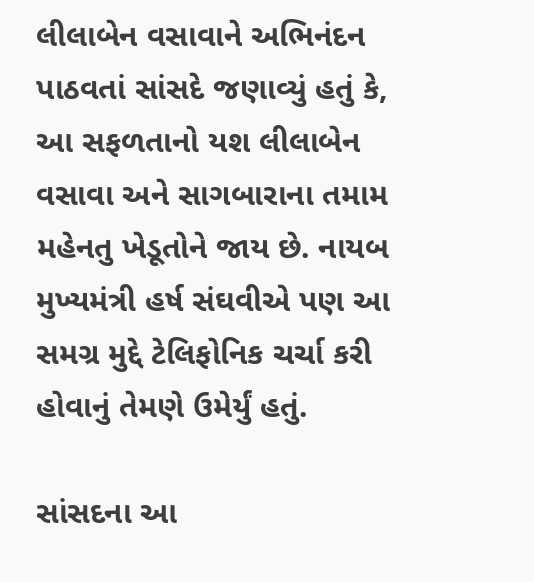લીલાબેન વસાવાને અભિનંદન પાઠવતાં સાંસદે જણાવ્યું હતું કે, આ સફળતાનો યશ લીલાબેન વસાવા અને સાગબારાના તમામ મહેનતુ ખેડૂતોને જાય છે. નાયબ મુખ્યમંત્રી હર્ષ સંઘવીએ પણ આ સમગ્ર મુદ્દે ટેલિફોનિક ચર્ચા કરી હોવાનું તેમણે ઉમેર્યું હતું.

સાંસદના આ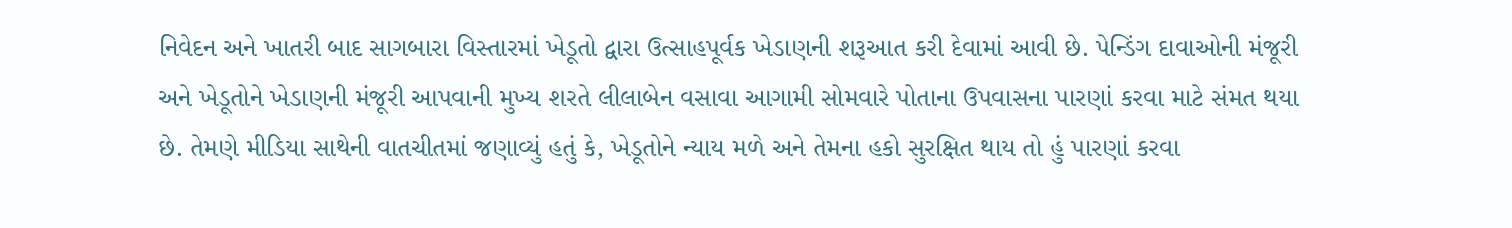નિવેદન અને ખાતરી બાદ સાગબારા વિસ્તારમાં ખેડૂતો દ્વારા ઉત્સાહપૂર્વક ખેડાણની શરૂઆત કરી દેવામાં આવી છે. પેન્ડિંગ દાવાઓની મંજૂરી અને ખેડૂતોને ખેડાણની મંજૂરી આપવાની મુખ્ય શરતે લીલાબેન વસાવા આગામી સોમવારે પોતાના ઉપવાસના પારણાં કરવા માટે સંમત થયા છે. તેમણે મીડિયા સાથેની વાતચીતમાં જણાવ્યું હતું કે, ખેડૂતોને ન્યાય મળે અને તેમના હકો સુરક્ષિત થાય તો હું પારણાં કરવા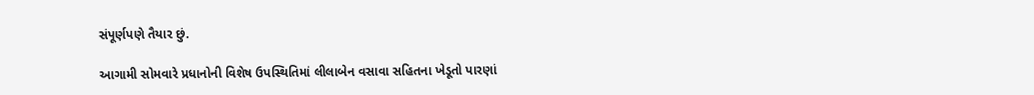સંપૂર્ણપણે તૈયાર છું.

આગામી સોમવારે પ્રધાનોની વિશેષ ઉપસ્થિતિમાં લીલાબેન વસાવા સહિતના ખેડૂતો પારણાં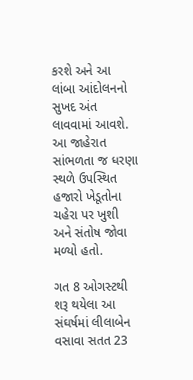કરશે અને આ લાંબા આંદોલનનો સુખદ અંત લાવવામાં આવશે. આ જાહેરાત સાંભળતા જ ધરણા સ્થળે ઉપસ્થિત હજારો ખેડૂતોના ચહેરા પર ખુશી અને સંતોષ જોવા મળ્યો હતો.

ગત 8 ઓગસ્ટથી શરૂ થયેલા આ સંઘર્ષમાં લીલાબેન વસાવા સતત 23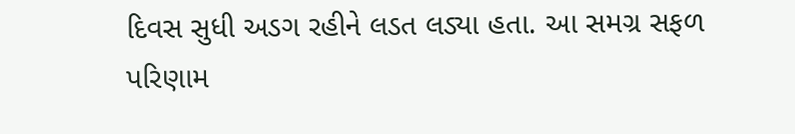દિવસ સુધી અડગ રહીને લડત લડ્યા હતા. આ સમગ્ર સફળ પરિણામ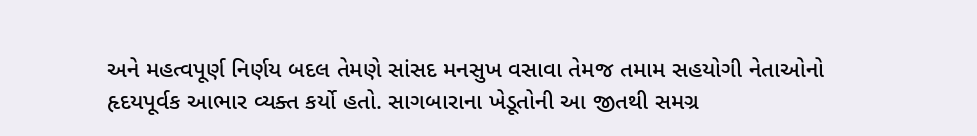અને મહત્વપૂર્ણ નિર્ણય બદલ તેમણે સાંસદ મનસુખ વસાવા તેમજ તમામ સહયોગી નેતાઓનો હૃદયપૂર્વક આભાર વ્યક્ત કર્યો હતો. સાગબારાના ખેડૂતોની આ જીતથી સમગ્ર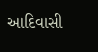આદિવાસી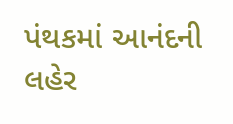પંથકમાં આનંદની લહેર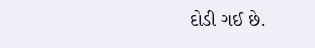દોડી ગઈ છે.